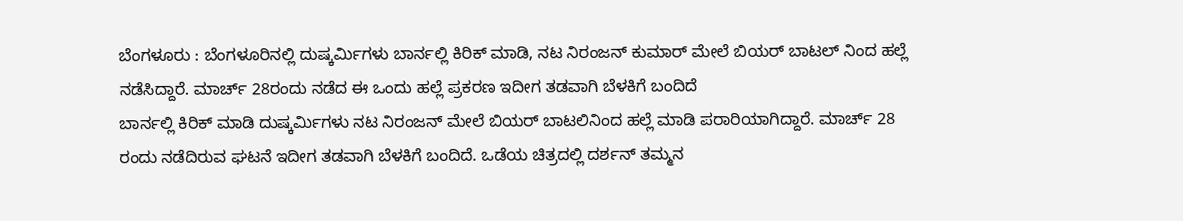ಬೆಂಗಳೂರು : ಬೆಂಗಳೂರಿನಲ್ಲಿ ದುಷ್ಕರ್ಮಿಗಳು ಬಾರ್ನಲ್ಲಿ ಕಿರಿಕ್ ಮಾಡಿ, ನಟ ನಿರಂಜನ್ ಕುಮಾರ್ ಮೇಲೆ ಬಿಯರ್ ಬಾಟಲ್ ನಿಂದ ಹಲ್ಲೆ ನಡೆಸಿದ್ದಾರೆ. ಮಾರ್ಚ್ 28ರಂದು ನಡೆದ ಈ ಒಂದು ಹಲ್ಲೆ ಪ್ರಕರಣ ಇದೀಗ ತಡವಾಗಿ ಬೆಳಕಿಗೆ ಬಂದಿದೆ
ಬಾರ್ನಲ್ಲಿ ಕಿರಿಕ್ ಮಾಡಿ ದುಷ್ಕರ್ಮಿಗಳು ನಟ ನಿರಂಜನ್ ಮೇಲೆ ಬಿಯರ್ ಬಾಟಲಿನಿಂದ ಹಲ್ಲೆ ಮಾಡಿ ಪರಾರಿಯಾಗಿದ್ದಾರೆ. ಮಾರ್ಚ್ 28 ರಂದು ನಡೆದಿರುವ ಘಟನೆ ಇದೀಗ ತಡವಾಗಿ ಬೆಳಕಿಗೆ ಬಂದಿದೆ. ಒಡೆಯ ಚಿತ್ರದಲ್ಲಿ ದರ್ಶನ್ ತಮ್ಮನ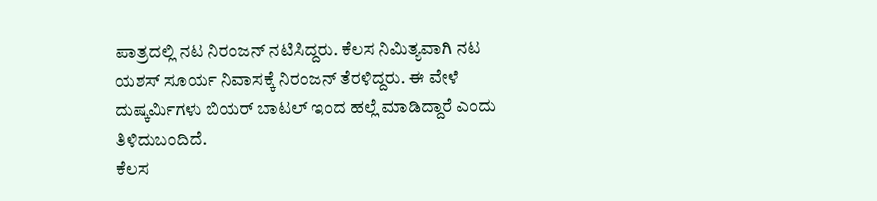ಪಾತ್ರದಲ್ಲಿ ನಟ ನಿರಂಜನ್ ನಟಿಸಿದ್ದರು. ಕೆಲಸ ನಿಮಿತ್ಯವಾಗಿ ನಟ ಯಶಸ್ ಸೂರ್ಯ ನಿವಾಸಕ್ಕೆ ನಿರಂಜನ್ ತೆರಳಿದ್ದರು. ಈ ವೇಳೆ ದುಷ್ಕರ್ಮಿಗಳು ಬಿಯರ್ ಬಾಟಲ್ ಇಂದ ಹಲ್ಲೆ ಮಾಡಿದ್ದಾರೆ ಎಂದು ತಿಳಿದುಬಂದಿದೆ.
ಕೆಲಸ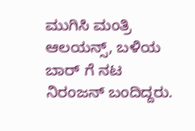ಮುಗಿಸಿ ಮಂತ್ರಿ ಆಲಯನ್ಸ್, ಬಳಿಯ ಬಾರ್ ಗೆ ನಟ ನಿರಂಜನ್ ಬಂದಿದ್ದರು.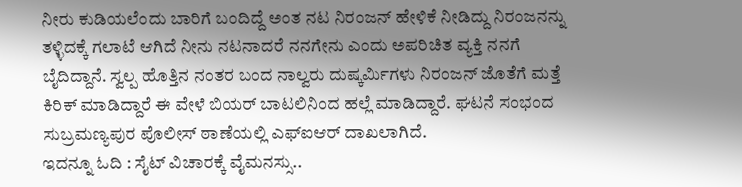ನೀರು ಕುಡಿಯಲೆಂದು ಬಾರಿಗೆ ಬಂದಿದ್ದೆ ಅಂತ ನಟ ನಿರಂಜನ್ ಹೇಳಿಕೆ ನೀಡಿದ್ದು ನಿರಂಜನನ್ನು ತಳ್ಳಿದಕ್ಕೆ ಗಲಾಟೆ ಆಗಿದೆ ನೀನು ನಟನಾದರೆ ನನಗೇನು ಎಂದು ಅಪರಿಚಿತ ವ್ಯಕ್ತಿ ನನಗೆ ಬೈದಿದ್ದಾನೆ. ಸ್ವಲ್ಪ ಹೊತ್ತಿನ ನಂತರ ಬಂದ ನಾಲ್ವರು ದುಷ್ಕರ್ಮಿಗಳು ನಿರಂಜನ್ ಜೊತೆಗೆ ಮತ್ತೆ ಕಿರಿಕ್ ಮಾಡಿದ್ದಾರೆ ಈ ವೇಳೆ ಬಿಯರ್ ಬಾಟಲಿನಿಂದ ಹಲ್ಲೆ ಮಾಡಿದ್ದಾರೆ. ಘಟನೆ ಸಂಭಂದ ಸುಬ್ರಮಣ್ಯಪುರ ಪೊಲೀಸ್ ಠಾಣೆಯಲ್ಲಿ ಎಫ್ಐಆರ್ ದಾಖಲಾಗಿದೆ.
ಇದನ್ನೂ ಓದಿ : ಸೈಟ್ ವಿಚಾರಕ್ಕೆ ವೈಮನಸ್ಸು..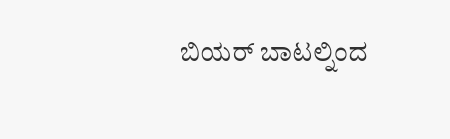ಬಿಯರ್ ಬಾಟಲ್ನಿಂದ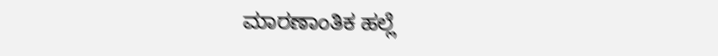ಮಾರಣಾಂತಿಕ ಹಲ್ಲೆ